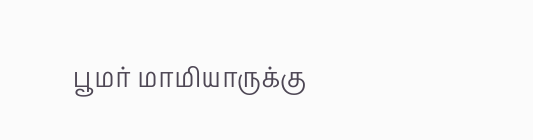பூமர் மாமியாருக்கு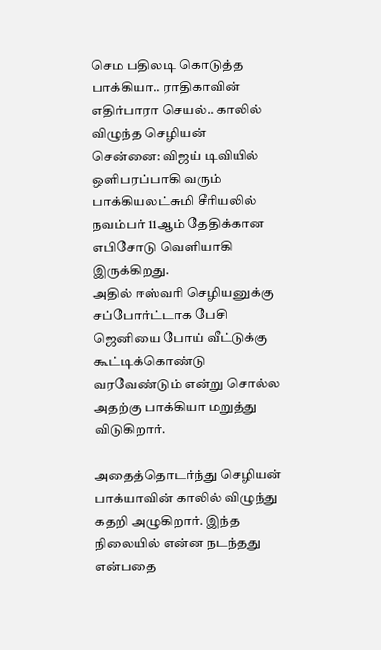செம பதிலடி கொடுத்த பாக்கியா.. ராதிகாவின் எதிர்பாரா செயல்.. காலில் விழுந்த செழியன்
சென்னை: விஜய் டிவியில் ஒளிபரப்பாகி வரும் பாக்கியலட்சுமி சீரியலில் நவம்பர் 11ஆம் தேதிக்கான எபிசோடு வெளியாகி இருக்கிறது.
அதில் ஈஸ்வரி செழியனுக்கு சப்போர்ட்டாக பேசி ஜெனியை போய் வீட்டுக்கு கூட்டிக்கொண்டு வரவேண்டும் என்று சொல்ல அதற்கு பாக்கியா மறுத்து விடுகிறார்.

அதைத்தொடர்ந்து செழியன் பாக்யாவின் காலில் விழுந்து கதறி அழுகிறார். இந்த நிலையில் என்ன நடந்தது என்பதை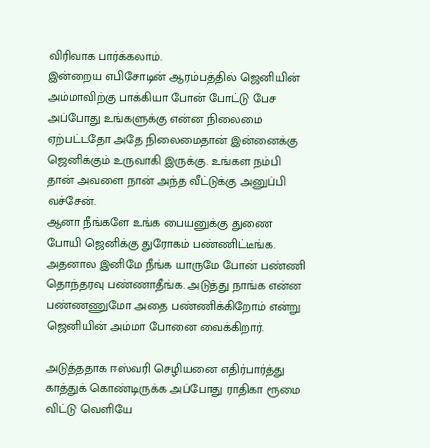விரிவாக பார்க்கலாம்.
இன்றைய எபிசோடின் ஆரம்பத்தில் ஜெனியின் அம்மாவிற்கு பாக்கியா போன் போட்டு பேச அப்போது உங்களுக்கு என்ன நிலைமை ஏற்பட்டதோ அதே நிலைமைதான் இன்னைக்கு ஜெனிக்கும் உருவாகி இருக்கு. உங்கள நம்பி தான் அவளை நான் அந்த வீட்டுக்கு அனுப்பி வச்சேன்.
ஆனா நீங்களே உங்க பையனுக்கு துணை போயி ஜெனிக்கு துரோகம் பண்ணிட்டீங்க. அதனால இனிமே நீங்க யாருமே போன் பண்ணி தொந்தரவு பண்ணாதீங்க. அடுத்து நாங்க என்ன பண்ணணுமோ அதை பண்ணிக்கிறோம் என்று ஜெனியின் அம்மா போனை வைக்கிறார்.

அடுத்ததாக ஈஸ்வரி செழியனை எதிர்பார்த்து காத்துக் கொண்டிருக்க அப்போது ராதிகா ரூமை விட்டு வெளியே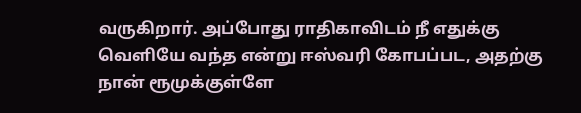வருகிறார். அப்போது ராதிகாவிடம் நீ எதுக்கு வெளியே வந்த என்று ஈஸ்வரி கோபப்பட, அதற்கு நான் ரூமுக்குள்ளே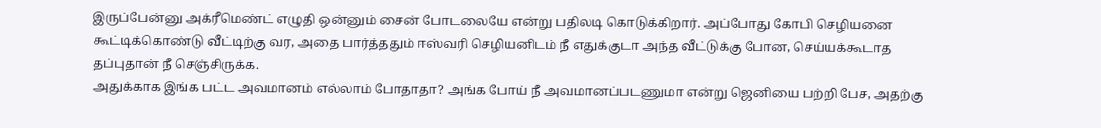இருப்பேன்னு அக்ரீமெண்ட் எழுதி ஒன்னும் சைன் போடலையே என்று பதிலடி கொடுக்கிறார். அப்போது கோபி செழியனை கூட்டிக்கொண்டு வீட்டிற்கு வர, அதை பார்த்ததும் ஈஸ்வரி செழியனிடம் நீ எதுக்குடா அந்த வீட்டுக்கு போன, செய்யக்கூடாத தப்புதான் நீ செஞ்சிருக்க.
அதுக்காக இங்க பட்ட அவமானம் எல்லாம் போதாதா? அங்க போய் நீ அவமானப்படணுமா என்று ஜெனியை பற்றி பேச, அதற்கு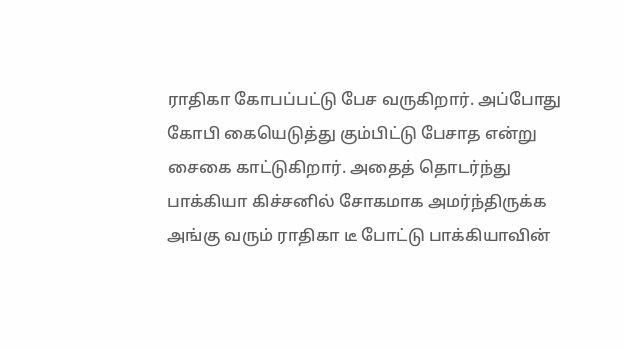ராதிகா கோபப்பட்டு பேச வருகிறார். அப்போது கோபி கையெடுத்து கும்பிட்டு பேசாத என்று சைகை காட்டுகிறார். அதைத் தொடர்ந்து பாக்கியா கிச்சனில் சோகமாக அமர்ந்திருக்க அங்கு வரும் ராதிகா டீ போட்டு பாக்கியாவின்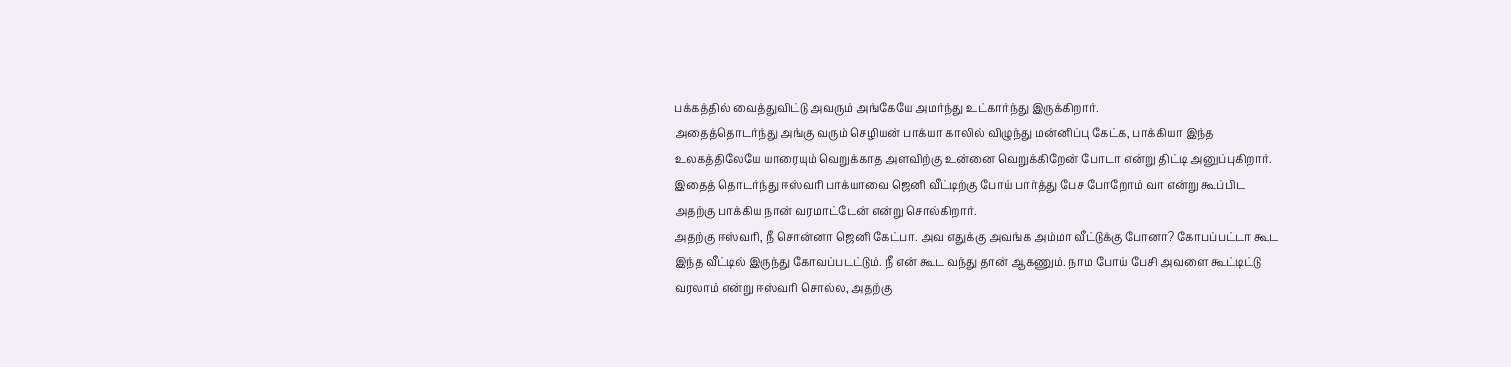பக்கத்தில் வைத்துவிட்டு அவரும் அங்கேயே அமர்ந்து உட்கார்ந்து இருக்கிறார்.
அதைத்தொடர்ந்து அங்கு வரும் செழியன் பாக்யா காலில் விழுந்து மன்னிப்பு கேட்க, பாக்கியா இந்த உலகத்திலேயே யாரையும் வெறுக்காத அளவிற்கு உன்னை வெறுக்கிறேன் போடா என்று திட்டி அனுப்புகிறார். இதைத் தொடர்ந்து ஈஸ்வரி பாக்யாவை ஜெனி வீட்டிற்கு போய் பார்த்து பேச போறோம் வா என்று கூப்பிட அதற்கு பாக்கிய நான் வரமாட்டேன் என்று சொல்கிறார்.
அதற்கு ஈஸ்வரி, நீ சொன்னா ஜெனி கேட்பா. அவ எதுக்கு அவங்க அம்மா வீட்டுக்கு போனா? கோபப்பட்டா கூட இந்த வீட்டில் இருந்து கோவப்படட்டும். நீ என் கூட வந்து தான் ஆகணும். நாம போய் பேசி அவளை கூட்டிட்டு வரலாம் என்று ஈஸ்வரி சொல்ல, அதற்கு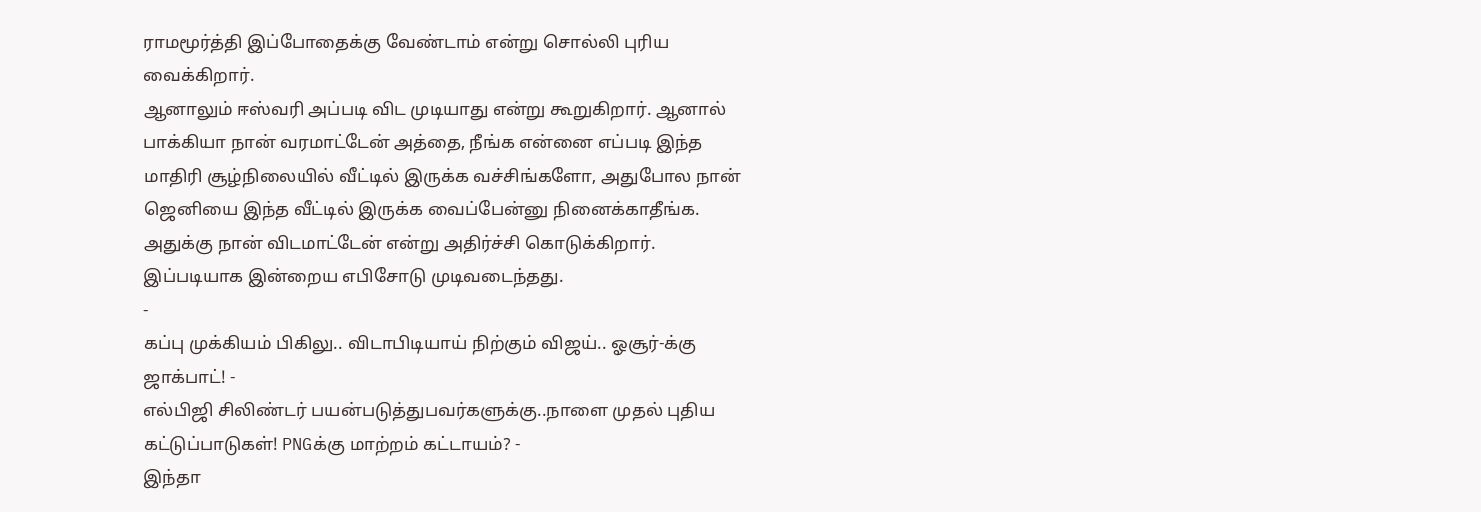ராமமூர்த்தி இப்போதைக்கு வேண்டாம் என்று சொல்லி புரிய வைக்கிறார்.
ஆனாலும் ஈஸ்வரி அப்படி விட முடியாது என்று கூறுகிறார். ஆனால் பாக்கியா நான் வரமாட்டேன் அத்தை, நீங்க என்னை எப்படி இந்த மாதிரி சூழ்நிலையில் வீட்டில் இருக்க வச்சிங்களோ, அதுபோல நான் ஜெனியை இந்த வீட்டில் இருக்க வைப்பேன்னு நினைக்காதீங்க. அதுக்கு நான் விடமாட்டேன் என்று அதிர்ச்சி கொடுக்கிறார். இப்படியாக இன்றைய எபிசோடு முடிவடைந்தது.
-
கப்பு முக்கியம் பிகிலு.. விடாபிடியாய் நிற்கும் விஜய்.. ஓசூர்-க்கு ஜாக்பாட்! -
எல்பிஜி சிலிண்டர் பயன்படுத்துபவர்களுக்கு..நாளை முதல் புதிய கட்டுப்பாடுகள்! PNGக்கு மாற்றம் கட்டாயம்? -
இந்தா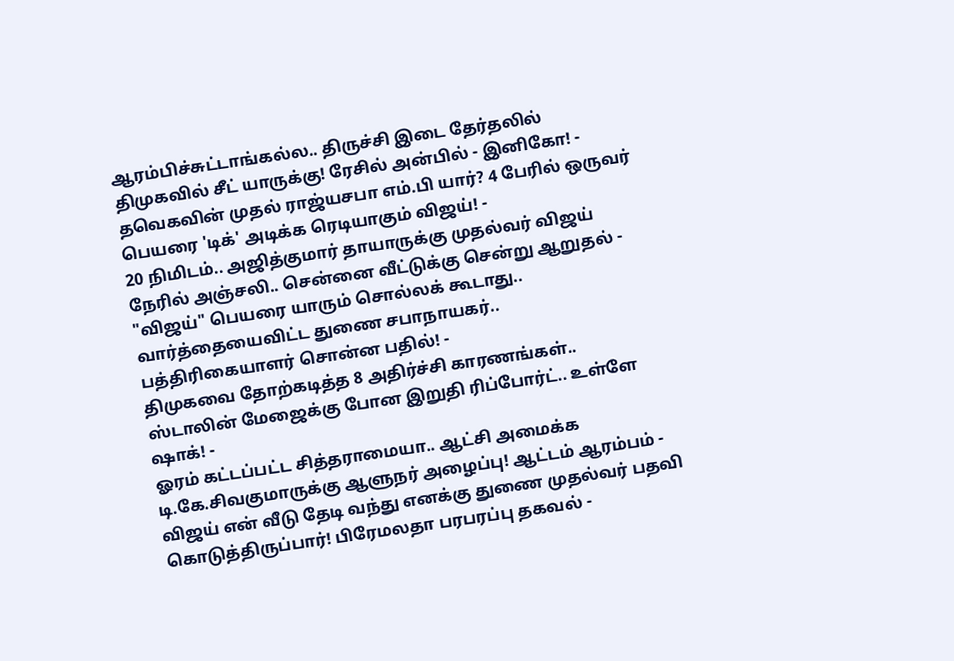ஆரம்பிச்சுட்டாங்கல்ல.. திருச்சி இடை தேர்தலில் திமுகவில் சீட் யாருக்கு! ரேசில் அன்பில் - இனிகோ! -
தவெகவின் முதல் ராஜ்யசபா எம்.பி யார்? 4 பேரில் ஒருவர் பெயரை 'டிக்' அடிக்க ரெடியாகும் விஜய்! -
20 நிமிடம்.. அஜித்குமார் தாயாருக்கு முதல்வர் விஜய் நேரில் அஞ்சலி.. சென்னை வீட்டுக்கு சென்று ஆறுதல் -
"விஜய்" பெயரை யாரும் சொல்லக் கூடாது.. வார்த்தையைவிட்ட துணை சபாநாயகர்.. பத்திரிகையாளர் சொன்ன பதில்! -
திமுகவை தோற்கடித்த 8 அதிர்ச்சி காரணங்கள்.. ஸ்டாலின் மேஜைக்கு போன இறுதி ரிப்போர்ட்.. உள்ளே ஷாக்! -
ஓரம் கட்டப்பட்ட சித்தராமையா.. ஆட்சி அமைக்க டி.கே.சிவகுமாருக்கு ஆளுநர் அழைப்பு! ஆட்டம் ஆரம்பம் -
விஜய் என் வீடு தேடி வந்து எனக்கு துணை முதல்வர் பதவி கொடுத்திருப்பார்! பிரேமலதா பரபரப்பு தகவல் -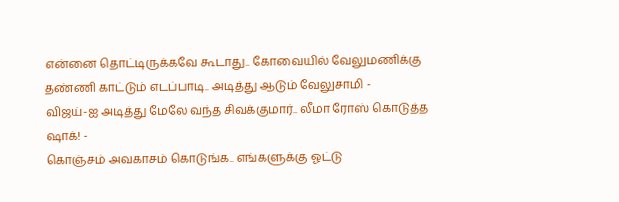என்னை தொட்டிருக்கவே கூடாது.. கோவையில் வேலுமணிக்கு தண்ணி காட்டும் எடப்பாடி.. அடித்து ஆடும் வேலுசாமி -
விஜய்-ஐ அடித்து மேலே வந்த சிவக்குமார்.. லீமா ரோஸ் கொடுத்த ஷாக்! -
கொஞ்சம் அவகாசம் கொடுங்க.. எங்களுக்கு ஓட்டு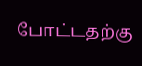போட்டதற்கு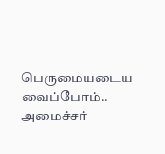பெருமையடைய வைப்போம்.. அமைச்சர்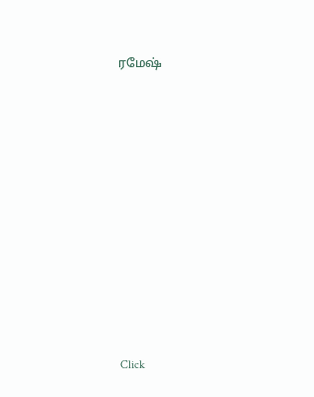ரமேஷ்












Click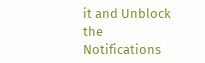it and Unblock the Notifications